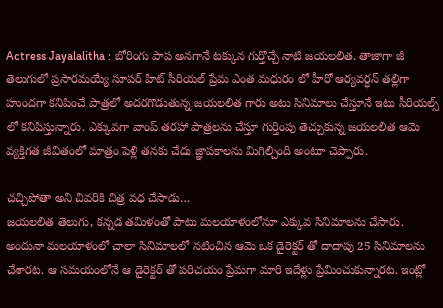Actress Jayalalitha : బోరింగు పాప అనగానే టక్కున గుర్తొచ్చే నాటి జయలలిత. తాజాగా జీ తెలుగులో ప్రసారమయ్యే సూపర్ హిట్ సీరియల్ ప్రేమ ఎంత మధురం లో హీరో ఆర్యవర్ధన్ తల్లిగా హుందగా కనిపించే పాత్రలో అదరగొడుతున్న జయలలిత గారు అటు సినిమాలు చేస్తూనే ఇటు సీరియల్స్ లో కనిపిస్తున్నారు. ఎక్కువగా వాంప్ తరహా పాత్రలను చేస్తూ గుర్తింపు తెచ్చుకున్న జయలలిత ఆమె వ్యక్తిగత జీవితంలో మాత్రం పెళ్లి తనకు చేదు జ్ఞాపకాలను మిగిల్చింది అంటూ చెప్పారు.

చచ్చిపోతా అని చివరికి చిత్ర వధ చేసాడు…
జయలలిత తెలుగు, కన్నడ తమిళంతో పాటు మలయాళంలోనూ ఎక్కువ సినిమాలను చేసారు. అందునా మలయాళంలో చాలా సినిమాలలో నటించిన ఆమె ఒక డైరెక్టర్ తో దాదాపు 25 సినిమాలను చేశారట. ఆ సమయంలోనే ఆ డైరెక్టర్ తో పరిచయం ప్రేమగా మారి ఇదేళ్లు ప్రేమించుకున్నారట. ఇంట్లో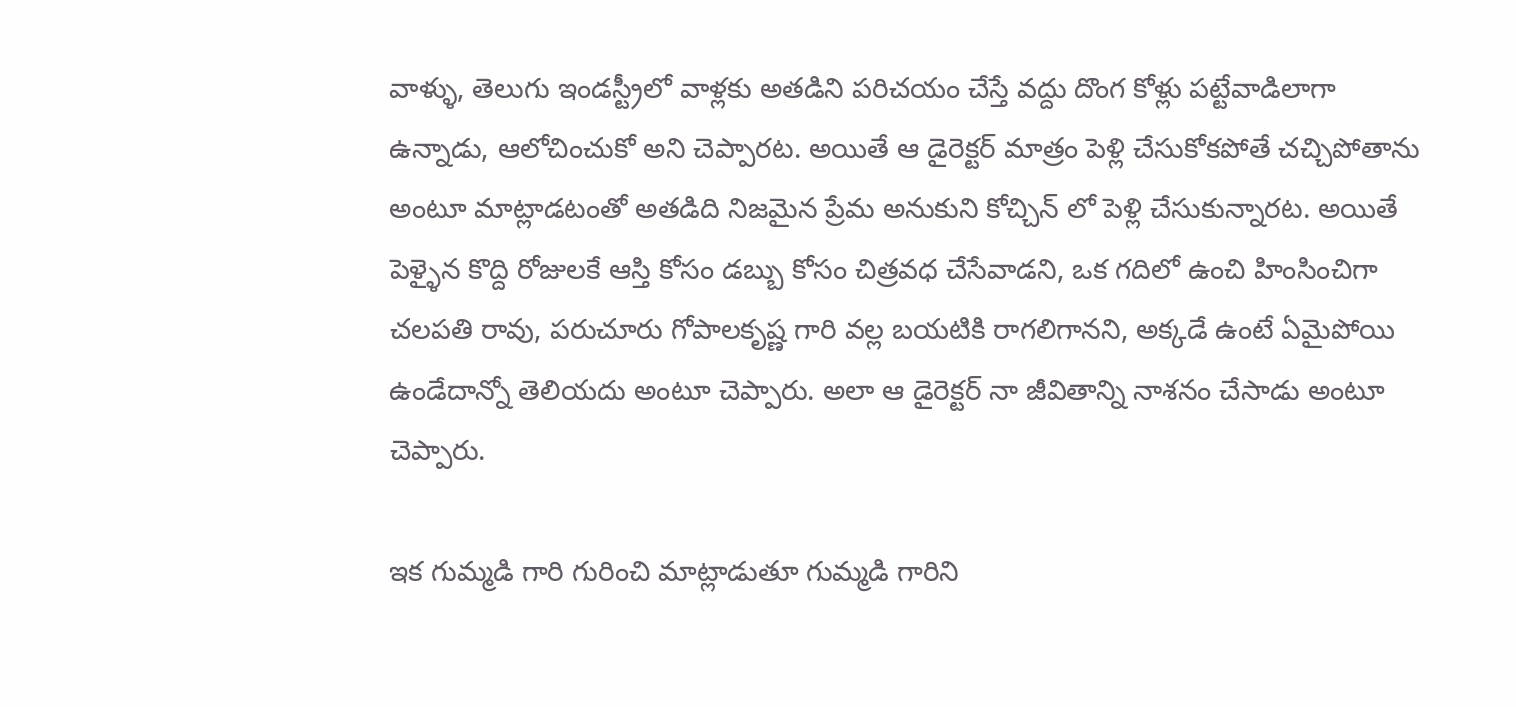వాళ్ళు, తెలుగు ఇండస్ట్రీలో వాళ్లకు అతడిని పరిచయం చేస్తే వద్దు దొంగ కోళ్లు పట్టేవాడిలాగా ఉన్నాడు, ఆలోచించుకో అని చెప్పారట. అయితే ఆ డైరెక్టర్ మాత్రం పెళ్లి చేసుకోకపోతే చచ్చిపోతాను అంటూ మాట్లాడటంతో అతడిది నిజమైన ప్రేమ అనుకుని కోచ్చిన్ లో పెళ్లి చేసుకున్నారట. అయితే పెళ్ళైన కొద్ది రోజులకే ఆస్తి కోసం డబ్బు కోసం చిత్రవధ చేసేవాడని, ఒక గదిలో ఉంచి హింసించిగా చలపతి రావు, పరుచూరు గోపాలకృష్ణ గారి వల్ల బయటికి రాగలిగానని, అక్కడే ఉంటే ఏమైపోయి ఉండేదాన్నో తెలియదు అంటూ చెప్పారు. అలా ఆ డైరెక్టర్ నా జీవితాన్ని నాశనం చేసాడు అంటూ చెప్పారు.

ఇక గుమ్మడి గారి గురించి మాట్లాడుతూ గుమ్మడి గారిని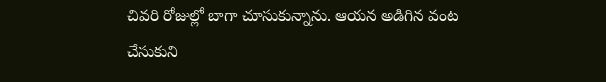చివరి రోజుల్లో బాగా చూసుకున్నాను. ఆయన అడిగిన వంట చేసుకుని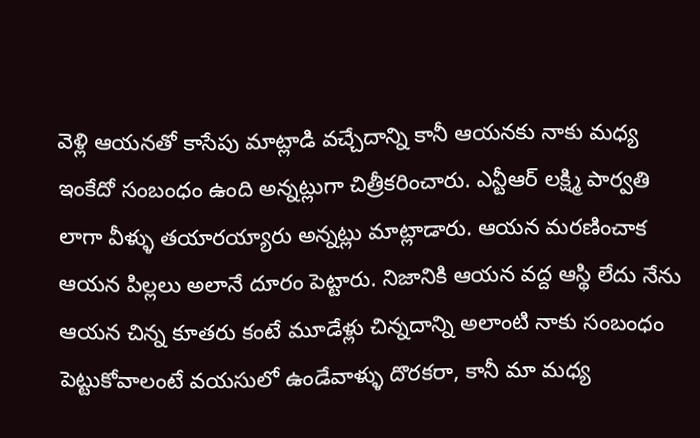వెళ్లి ఆయనతో కాసేపు మాట్లాడి వచ్చేదాన్ని కానీ ఆయనకు నాకు మధ్య ఇంకేదో సంబంధం ఉంది అన్నట్లుగా చిత్రీకరించారు. ఎన్టీఆర్ లక్ష్మి పార్వతి లాగా వీళ్ళు తయారయ్యారు అన్నట్లు మాట్లాడారు. ఆయన మరణించాక ఆయన పిల్లలు అలానే దూరం పెట్టారు. నిజానికి ఆయన వద్ద ఆస్థి లేదు నేను ఆయన చిన్న కూతరు కంటే మూడేళ్లు చిన్నదాన్ని అలాంటి నాకు సంబంధం పెట్టుకోవాలంటే వయసులో ఉండేవాళ్ళు దొరకరా, కానీ మా మధ్య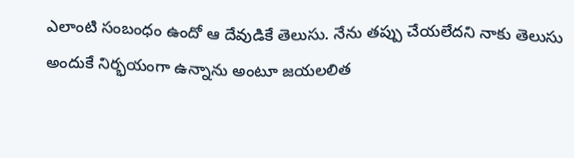ఎలాంటి సంబంధం ఉందో ఆ దేవుడికే తెలుసు. నేను తప్పు చేయలేదని నాకు తెలుసు అందుకే నిర్భయంగా ఉన్నాను అంటూ జయలలిత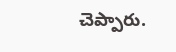చెప్పారు.